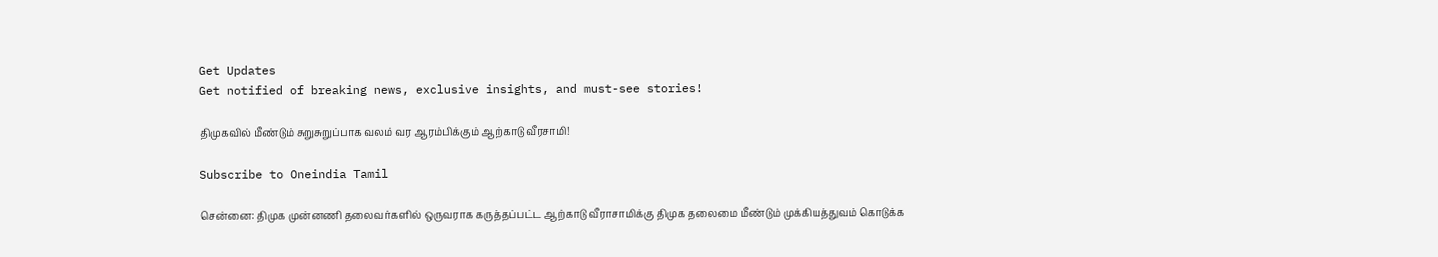Get Updates
Get notified of breaking news, exclusive insights, and must-see stories!

திமுகவில் மீண்டும் சுறுசுறுப்பாக வலம் வர ஆரம்பிக்கும் ஆற்காடு வீரசாமி!

Subscribe to Oneindia Tamil

சென்னை: திமுக முன்னணி தலைவர்களில் ஒருவராக கருத்தப்பட்ட ஆற்காடு வீராசாமிக்கு திமுக தலைமை மீண்டும் முக்கியத்துவம் கொடுக்க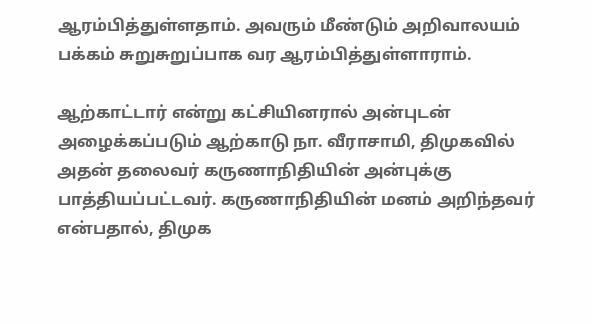ஆரம்பித்துள்ளதாம். அவரும் மீண்டும் அறிவாலயம் பக்கம் சுறுசுறுப்பாக வர ஆரம்பித்துள்ளாராம்.

ஆற்காட்டார் என்று கட்சியினரால் அன்புடன் அழைக்கப்படும் ஆற்காடு நா. வீராசாமி, திமுகவில் அதன் தலைவர் கருணாநிதியின் அன்புக்கு பாத்தியப்பட்டவர். கருணாநிதியின் மனம் அறிந்தவர் என்பதால், திமுக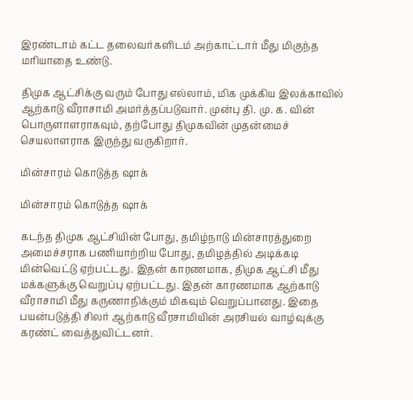இரண்டாம் கட்ட தலைவர்களிடம் அற்காட்டார் மீது மிகுந்த மரியாதை உண்டு.

திமுக ஆட்சிக்கு வரும் போது எல்லாம், மிக முக்கிய இலக்காவில் ஆற்காடு வீராசாமி அமர்த்தப்படுவார். முன்பு தி. மு. க. வின் பொருளாளராகவும், தற்போது திமுகவின் முதன்மைச் செயலாளராக இருந்து வருகிறார்.

மின்சாரம் கொடுத்த ஷாக்

மின்சாரம் கொடுத்த ஷாக்

கடந்த திமுக ஆட்சியின் போது, தமிழ்நாடு மின்சாரத்துறை அமைச்சராக பணியாற்றிய போது, தமிழத்தில் அடிக்கடி மின்வெட்டு ஏற்பட்டது. இதன் காரணமாக, திமுக ஆட்சி மீது மக்களுக்கு வெறுப்பு ஏற்பட்டது. இதன் காரணமாக ஆற்காடு வீராசாமி மீது கருணாநிக்கும் மிகவும் வெறுப்பானது. இதை பயன்படுத்தி சிலர் ஆற்காடு வீரசாமியின் அரசியல் வாழ்வுக்கு கரண்ட் வைத்துவிட்டனர்.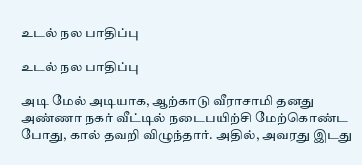உடல் நல பாதிப்பு

உடல் நல பாதிப்பு

அடி மேல் அடியாக, ஆற்காடு வீராசாமி தனது அண்ணா நகர் வீட்டில் நடைபயிற்சி மேற்கொண்ட போது, கால் தவறி விழுந்தார். அதில், அவரது இடது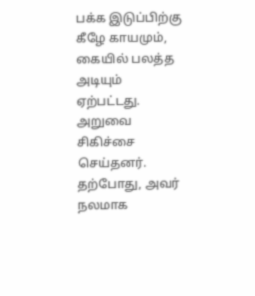பக்க இடுப்பிற்கு கீழே காயமும், கையில் பலத்த அடியும் ஏற்பட்டது. அறுவை சிகிச்சை செய்தனர். தற்போது, அவர் நலமாக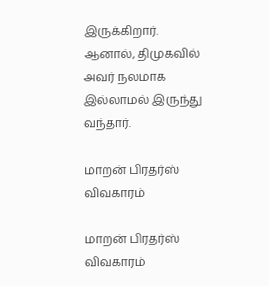இருக்கிறார். ஆனால், திமுகவில் அவர் நலமாக இல்லாமல் இருந்து வந்தார்.

மாறன் பிரதர்ஸ் விவகாரம்

மாறன் பிரதர்ஸ் விவகாரம்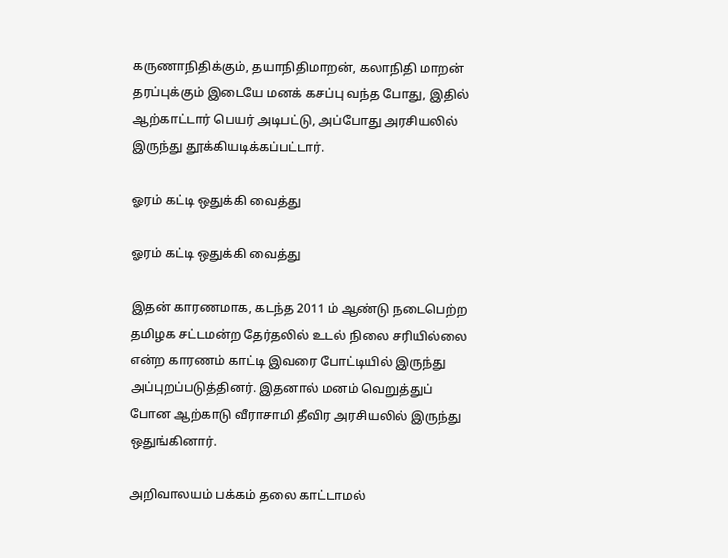கருணாநிதிக்கும், தயாநிதிமாறன், கலாநிதி மாறன் தரப்புக்கும் இடையே மனக் கசப்பு வந்த போது, இதில் ஆற்காட்டார் பெயர் அடிபட்டு, அப்போது அரசியலில் இருந்து தூக்கியடிக்கப்பட்டார்.

ஓரம் கட்டி ஒதுக்கி வைத்து

ஓரம் கட்டி ஒதுக்கி வைத்து

இதன் காரணமாக, கடந்த 2011 ம் ஆண்டு நடைபெற்ற தமிழக சட்டமன்ற தேர்தலில் உடல் நிலை சரியில்லை என்ற காரணம் காட்டி இவரை போட்டியில் இருந்து அப்புறப்படுத்தினர். இதனால் மனம் வெறுத்துப் போன ஆற்காடு வீராசாமி தீவிர அரசியலில் இருந்து ஒதுங்கினார்.

அறிவாலயம் பக்கம் தலை காட்டாமல்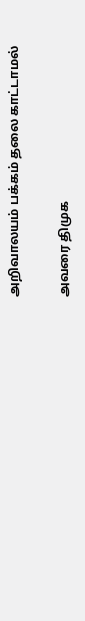அறிவாலயம் பக்கம் தலை காட்டாமல்

அவரை திமுக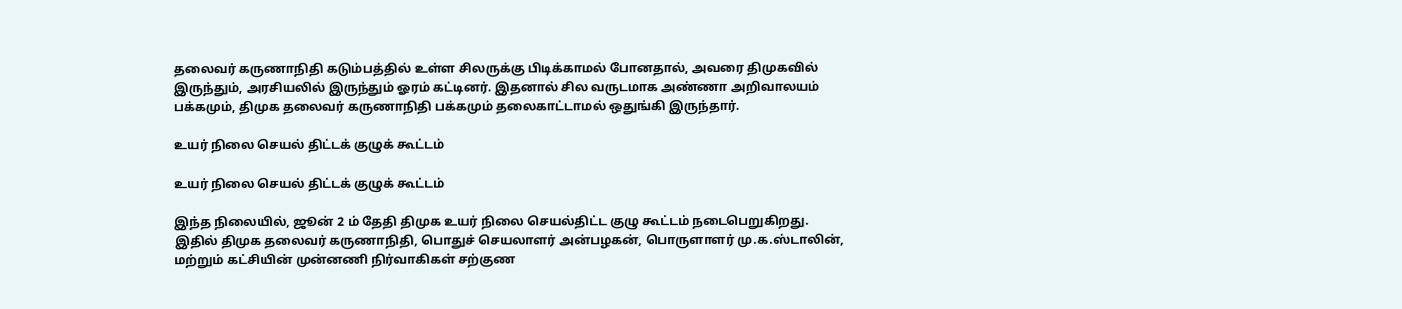தலைவர் கருணாநிதி கடும்பத்தில் உள்ள சிலருக்கு பிடிக்காமல் போனதால், அவரை திமுகவில் இருந்தும், அரசியலில் இருந்தும் ஓரம் கட்டினர். இதனால் சில வருடமாக அண்ணா அறிவாலயம் பக்கமும், திமுக தலைவர் கருணாநிதி பக்கமும் தலைகாட்டாமல் ஒதுங்கி இருந்தார்.

உயர் நிலை செயல் திட்டக் குழுக் கூட்டம்

உயர் நிலை செயல் திட்டக் குழுக் கூட்டம்

இந்த நிலையில், ஜூன் 2 ம் தேதி திமுக உயர் நிலை செயல்திட்ட குழு கூட்டம் நடைபெறுகிறது. இதில் திமுக தலைவர் கருணாநிதி, பொதுச் செயலாளர் அன்பழகன், பொருளாளர் மு.க.ஸ்டாலின், மற்றும் கட்சியின் முன்னணி நிர்வாகிகள் சற்குண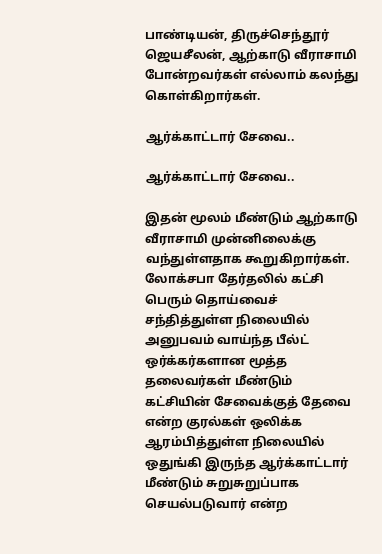பாண்டியன், திருச்செந்தூர் ஜெயசீலன், ஆற்காடு வீராசாமி போன்றவர்கள் எல்லாம் கலந்து கொள்கிறார்கள்.

ஆர்க்காட்டார் சேவை..

ஆர்க்காட்டார் சேவை..

இதன் மூலம் மீண்டும் ஆற்காடு வீராசாமி முன்னிலைக்கு வந்துள்ளதாக கூறுகிறார்கள். லோக்சபா தேர்தலில் கட்சி பெரும் தொய்வைச் சந்தித்துள்ள நிலையில் அனுபவம் வாய்ந்த பீல்ட் ஒர்க்கர்களான மூத்த தலைவர்கள் மீண்டும் கட்சியின் சேவைக்குத் தேவை என்ற குரல்கள் ஒலிக்க ஆரம்பித்துள்ள நிலையில் ஒதுங்கி இருந்த ஆர்க்காட்டார் மீண்டும் சுறுசுறுப்பாக செயல்படுவார் என்ற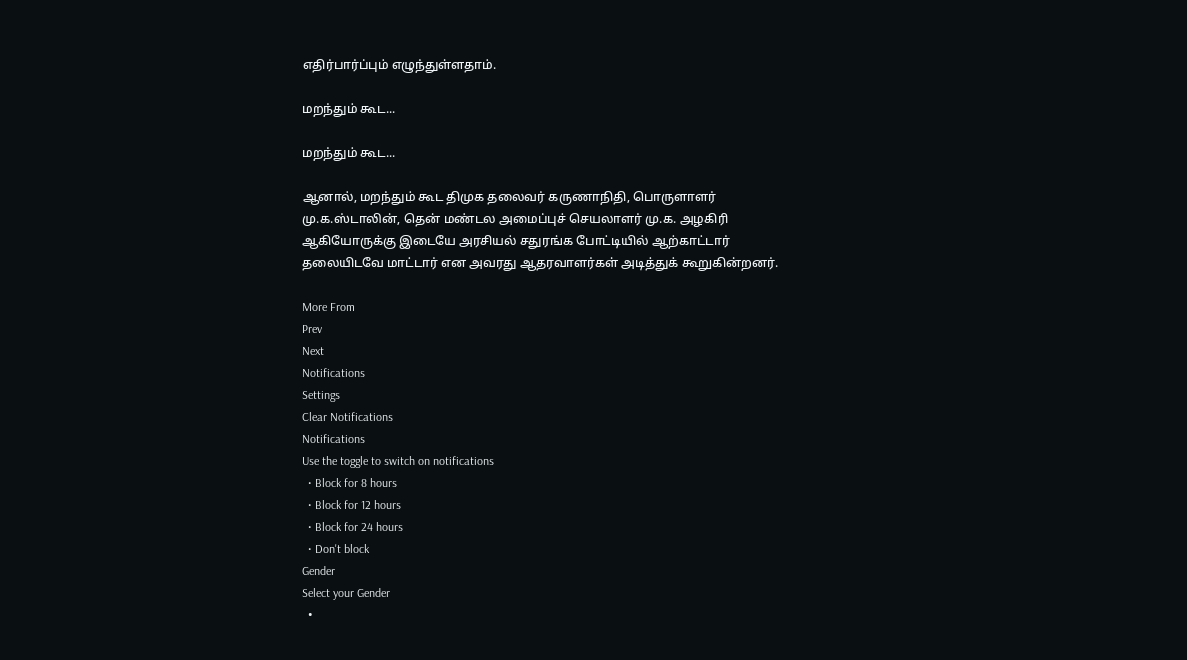எதிர்பார்ப்பும் எழுந்துள்ளதாம்.

மறந்தும் கூட...

மறந்தும் கூட...

ஆனால், மறந்தும் கூட திமுக தலைவர் கருணாநிதி, பொருளாளர் மு.க.ஸ்டாலின், தென் மண்டல அமைப்புச் செயலாளர் மு.க. அழகிரி ஆகியோருக்கு இடையே அரசியல் சதுரங்க போட்டியில் ஆற்காட்டார் தலையிடவே மாட்டார் என அவரது ஆதரவாளர்கள் அடித்துக் கூறுகின்றனர்.

More From
Prev
Next
Notifications
Settings
Clear Notifications
Notifications
Use the toggle to switch on notifications
  • Block for 8 hours
  • Block for 12 hours
  • Block for 24 hours
  • Don't block
Gender
Select your Gender
  •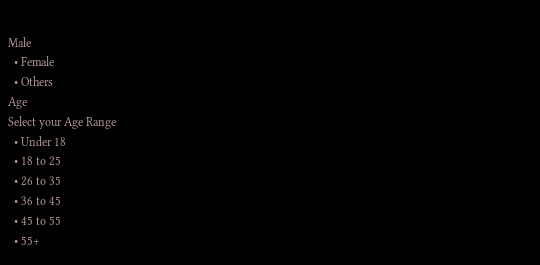Male
  • Female
  • Others
Age
Select your Age Range
  • Under 18
  • 18 to 25
  • 26 to 35
  • 36 to 45
  • 45 to 55
  • 55+